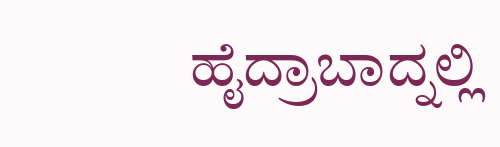ಹೈದ್ರಾಬಾದ್ನಲ್ಲಿ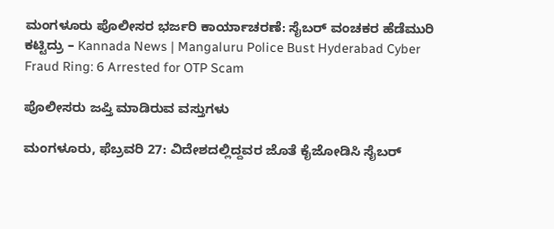ಮಂಗಳೂರು ಪೊಲೀಸರ ಭರ್ಜರಿ ಕಾರ್ಯಾಚರಣೆ: ಸೈಬರ್ ವಂಚಕರ ಹೆಡೆಮುರಿ ಕಟ್ಟಿದ್ರು – Kannada News | Mangaluru Police Bust Hyderabad Cyber Fraud Ring: 6 Arrested for OTP Scam

ಪೊಲೀಸರು ಜಪ್ತಿ ಮಾಡಿರುವ ವಸ್ತುಗಳು

ಮಂಗಳೂರು, ಫೆಬ್ರವರಿ 27: ವಿದೇಶದಲ್ಲಿದ್ದವರ ಜೊತೆ ಕೈಜೋಡಿಸಿ ಸೈಬರ್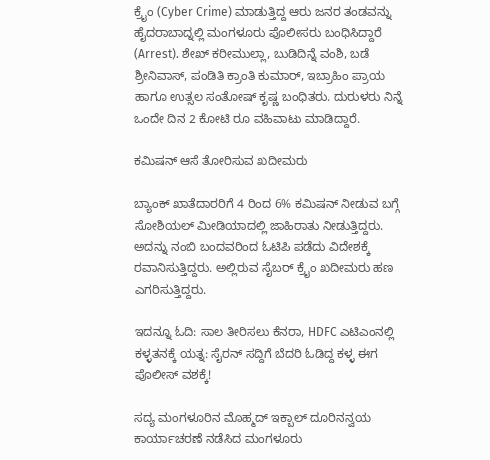ಕ್ರೈಂ (Cyber Crime) ಮಾಡುತ್ತಿದ್ದ ಆರು ಜನರ ತಂಡವನ್ನು ಹೈದರಾಬಾದ್ನಲ್ಲಿ ಮಂಗಳೂರು ಪೊಲೀಸರು ಬಂಧಿಸಿದ್ದಾರೆ (Arrest). ಶೇಖ್ ಕರೀಮುಲ್ಲಾ, ಬುಡಿದಿನ್ನೆ ವಂಶಿ, ಬಡೆ ಶ್ರೀನಿವಾಸ್, ಪಂಡಿತಿ ಕ್ರಾಂತಿ ಕುಮಾರ್, ಇಬ್ರಾಹಿಂ ಪ್ರಾಯ ಹಾಗೂ ಉತ್ಸಲ ಸಂತೋಷ್ ಕೃಷ್ಣ ಬಂಧಿತರು. ದುರುಳರು ನಿನ್ನೆ ಒಂದೇ ದಿನ 2 ಕೋಟಿ ರೂ ವಹಿವಾಟು ಮಾಡಿದ್ದಾರೆ.

ಕಮಿಷನ್ ಆಸೆ ತೋರಿಸುವ ಖದೀಮರು

ಬ್ಯಾಂಕ್ ಖಾತೆದಾರರಿಗೆ 4 ರಿಂದ 6% ಕಮಿಷನ್ ನೀಡುವ ಬಗ್ಗೆ ಸೋಶಿಯಲ್ ಮೀಡಿಯಾದಲ್ಲಿ ಜಾಹಿರಾತು ನೀಡುತ್ತಿದ್ದರು. ಅದನ್ನು ನಂಬಿ ಬಂದವರಿಂದ ಓಟಿಪಿ ಪಡೆದು ವಿದೇಶಕ್ಕೆ ರವಾನಿಸುತ್ತಿದ್ದರು. ಅಲ್ಲಿರುವ ಸೈಬರ್ ಕ್ರೈಂ ಖದೀಮರು ಹಣ ಎಗರಿಸುತ್ತಿದ್ದರು.

ಇದನ್ನೂ ಓದಿ: ಸಾಲ ತೀರಿಸಲು ಕೆನರಾ, HDFC ಎಟಿಎಂನಲ್ಲಿ ಕಳ್ಳತನಕ್ಕೆ ಯತ್ನ: ಸೈರನ್ ಸದ್ದಿಗೆ ಬೆದರಿ ಓಡಿದ್ದ ಕಳ್ಳ ಈಗ ಪೊಲೀಸ್ ವಶಕ್ಕೆ!

ಸದ್ಯ ಮಂಗಳೂರಿನ ಮೊಹ್ಮದ್ ಇಕ್ಬಾಲ್ ದೂರಿನನ್ವಯ ಕಾರ್ಯಾಚರಣೆ ನಡೆಸಿದ ಮಂಗಳೂರು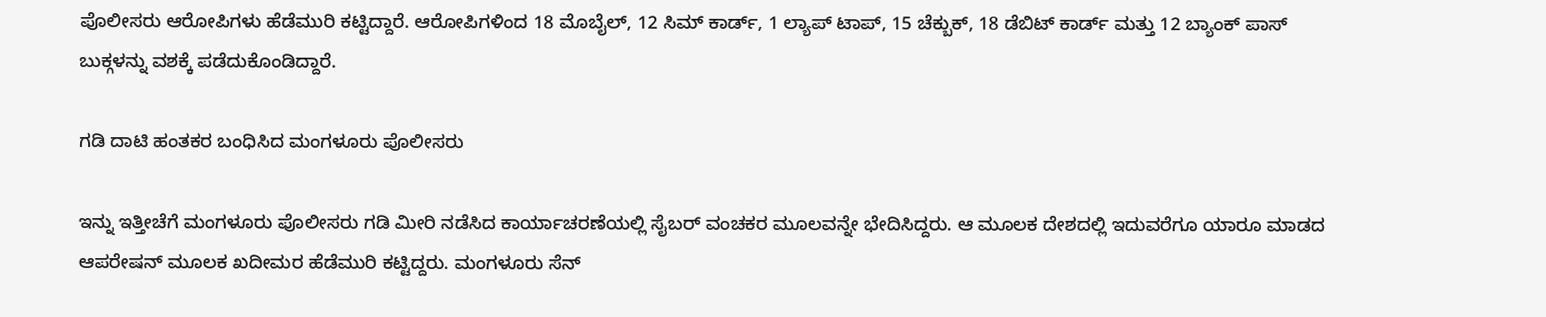ಪೊಲೀಸರು ಆರೋಪಿಗಳು ಹೆಡೆಮುರಿ ಕಟ್ಟಿದ್ದಾರೆ. ಆರೋಪಿಗಳಿಂದ 18 ಮೊಬೈಲ್, 12 ಸಿಮ್ ಕಾರ್ಡ್, 1 ಲ್ಯಾಪ್ ಟಾಪ್, 15 ಚೆಕ್ಬುಕ್, 18 ಡೆಬಿಟ್ ಕಾರ್ಡ್ ಮತ್ತು 12 ಬ್ಯಾಂಕ್ ಪಾಸ್ ಬುಕ್ಗಳನ್ನು ವಶಕ್ಕೆ ಪಡೆದುಕೊಂಡಿದ್ದಾರೆ.

ಗಡಿ ದಾಟಿ‌ ಹಂತಕರ ಬಂಧಿಸಿದ ಮಂಗಳೂರು ಪೊಲೀಸರು

ಇನ್ನು ಇತ್ತೀಚೆಗೆ ಮಂಗಳೂರು ಪೊಲೀಸರು ಗಡಿ ಮೀರಿ ನಡೆಸಿದ ಕಾರ್ಯಾಚರಣೆಯಲ್ಲಿ ಸೈಬರ್‌ ವಂಚಕರ ಮೂಲವನ್ನೇ ಭೇದಿಸಿದ್ದರು. ಆ ಮೂಲಕ ದೇಶದಲ್ಲಿ ಇದುವರೆಗೂ ಯಾರೂ ಮಾಡದ ಆಪರೇಷನ್‌ ಮೂಲಕ ಖದೀಮರ ಹೆಡೆಮುರಿ ಕಟ್ಟಿದ್ದರು. ಮಂಗಳೂರು ಸೆನ್‌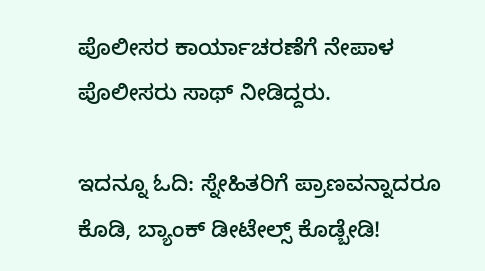ಪೊಲೀಸರ ಕಾರ್ಯಾಚರಣೆಗೆ ನೇಪಾಳ ಪೊಲೀಸರು ಸಾಥ್‌ ನೀಡಿದ್ದರು.

ಇದನ್ನೂ ಓದಿ: ಸ್ನೇಹಿತರಿಗೆ ಪ್ರಾಣವನ್ನಾದರೂ ಕೊಡಿ, ಬ್ಯಾಂಕ್ ಡೀಟೇಲ್ಸ್ ಕೊಡ್ಬೇಡಿ!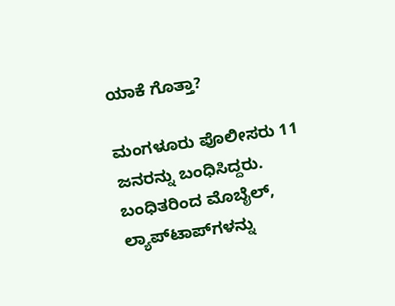ಯಾಕೆ ಗೊತ್ತಾ?

ಮಂಗಳೂರು ಪೊಲೀಸರು 11 ಜನರನ್ನು ಬಂಧಿಸಿದ್ದರು. ಬಂಧಿತರಿಂದ ಮೊಬೈಲ್‌, ಲ್ಯಾಪ್‌ಟಾಪ್‌ಗಳನ್ನು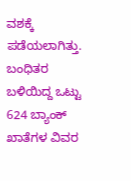ವಶಕ್ಕೆ ಪಡೆಯಲಾಗಿತ್ತು. ಬಂಧಿತರ ಬಳಿಯಿದ್ದ ಒಟ್ಟು 624 ಬ್ಯಾಂಕ್‌ ಖಾತೆಗಳ ವಿವರ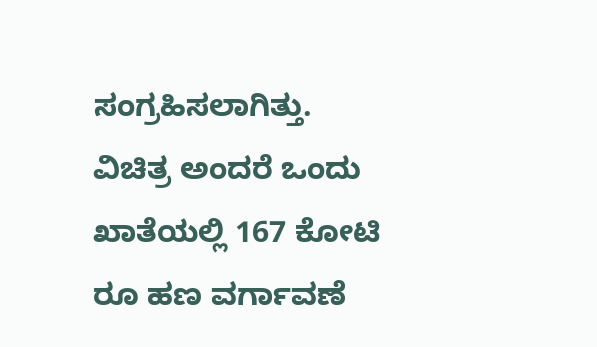ಸಂಗ್ರಹಿಸಲಾಗಿತ್ತು. ವಿಚಿತ್ರ ಅಂದರೆ ಒಂದು ಖಾತೆಯಲ್ಲಿ 167 ಕೋಟಿ ರೂ ಹಣ ವರ್ಗಾವಣೆ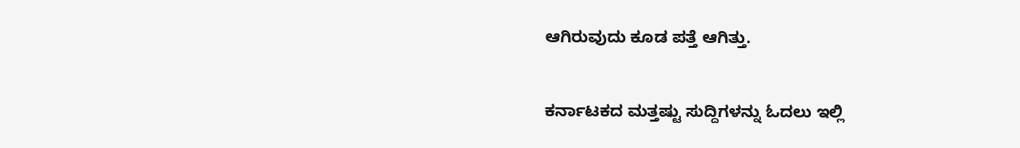ಆಗಿರುವುದು ಕೂಡ ಪತ್ತೆ ಆಗಿತ್ತು.

ಕರ್ನಾಟಕದ ಮತ್ತಷ್ಟು ಸುದ್ದಿಗಳನ್ನು ಓದಲು ಇಲ್ಲಿ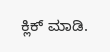ಕ್ಲಿಕ್ ಮಾಡಿ.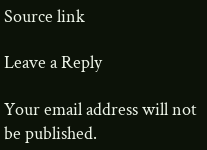Source link

Leave a Reply

Your email address will not be published.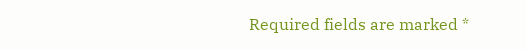Required fields are marked *